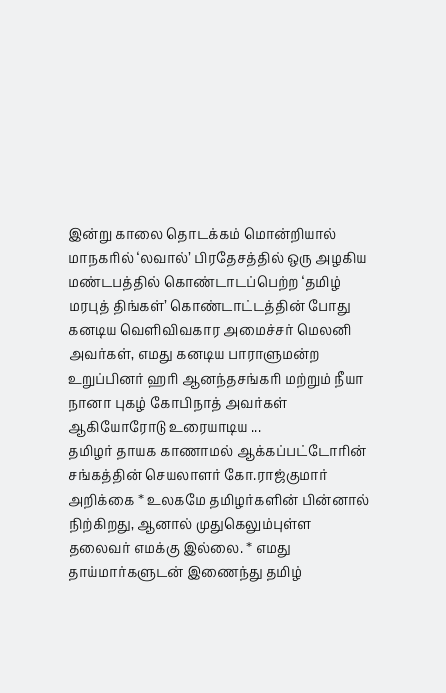இன்று காலை தொடக்கம் மொன்றியால் மாநகரில் ‘லவால்’ பிரதேசத்தில் ஒரு அழகிய மண்டபத்தில் கொண்டாடப்பெற்ற ‘தமிழ் மரபுத் திங்கள்’ கொண்டாட்டத்தின் போது கனடிய வெளிவிவகார அமைச்சர் மெலனி அவர்கள், எமது கனடிய பாராளுமன்ற உறுப்பினர் ஹரி ஆனந்தசங்கரி மற்றும் நீயா நானா புகழ் கோபிநாத் அவர்கள் ஆகியோரோடு உரையாடிய ...
தமிழர் தாயக காணாமல் ஆக்கப்பட்டோரின் சங்கத்தின் செயலாளர் கோ.ராஜ்குமார் அறிக்கை * உலகமே தமிழர்களின் பின்னால் நிற்கிறது, ஆனால் முதுகெலும்புள்ள தலைவர் எமக்கு இல்லை. * எமது தாய்மார்களுடன் இணைந்து தமிழ்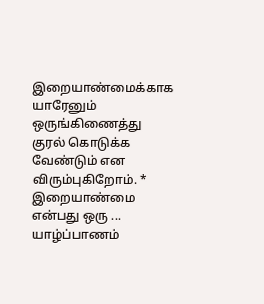இறையாண்மைக்காக யாரேனும் ஒருங்கிணைத்து குரல் கொடுக்க வேண்டும் என விரும்புகிறோம். * இறையாண்மை என்பது ஒரு ...
யாழ்ப்பாணம்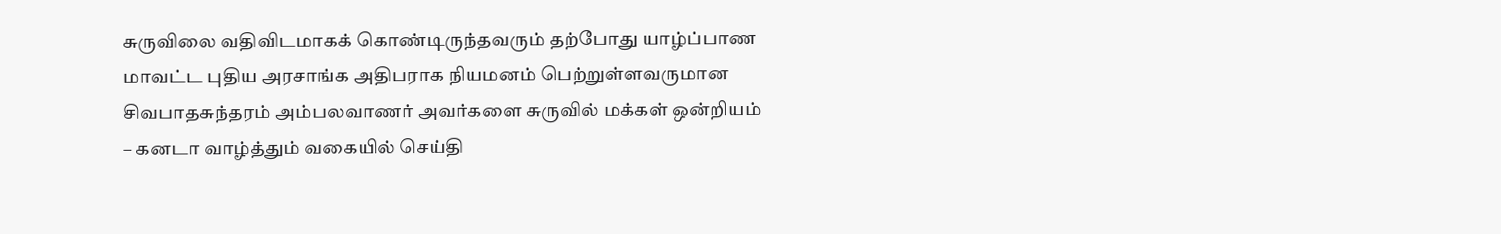சுருவிலை வதிவிடமாகக் கொண்டிருந்தவரும் தற்போது யாழ்ப்பாண மாவட்ட புதிய அரசாங்க அதிபராக நியமனம் பெற்றுள்ளவருமான சிவபாதசுந்தரம் அம்பலவாணர் அவர்களை சுருவில் மக்கள் ஒன்றியம் – கனடா வாழ்த்தும் வகையில் செய்தி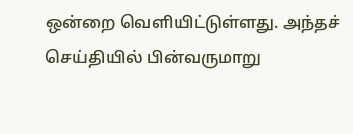ஒன்றை வெளியிட்டுள்ளது. அந்தச் செய்தியில் பின்வருமாறு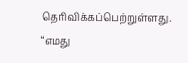தெரிவிக்கப்பெற்றுள்ளது. “எமது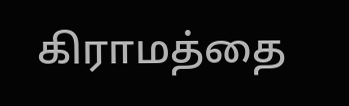கிராமத்தை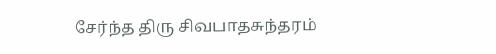சேர்ந்த திரு சிவபாதசுந்தரம்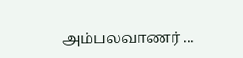அம்பலவாணர் ...